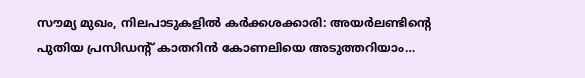സൗമ്യ മുഖം, നിലപാടുകളിൽ കർക്കശക്കാരി: അയർലണ്ടിന്റെ പുതിയ പ്രസിഡന്റ് കാതറിൻ കോണലിയെ അടുത്തറിയാം…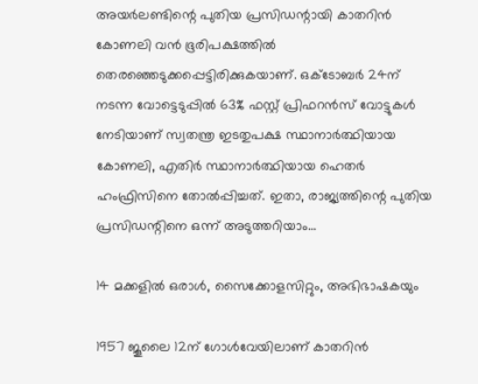അയര്‍ലണ്ടിന്റെ പുതിയ പ്രസിഡന്റായി കാതറിന്‍ കോണലി വന്‍ ഭൂരിപക്ഷത്തില്‍ തെരഞ്ഞെടുക്കപ്പെട്ടിരിക്കുകയാണ്. ഒക്ടോബര്‍ 24ന് നടന്ന വോട്ടെടുപ്പില്‍ 63% ഫസ്റ്റ് പ്രിഫറന്‍സ് വോട്ടുകള്‍ നേടിയാണ് സ്വതന്ത്ര ഇടതുപക്ഷ സ്ഥാനാര്‍ത്ഥിയായ കോണലി, എതിര്‍ സ്ഥാനാര്‍ത്ഥിയായ ഹെതര്‍ ഹംഫ്രിസിനെ തോല്‍പ്പിച്ചത്. ഇതാ, രാജ്യത്തിന്റെ പുതിയ പ്രസിഡന്റിനെ ഒന്ന് അടുത്തറിയാം…

14 മക്കളില്‍ ഒരാള്‍, സൈക്കോളസിറ്റും, അഭിഭാഷകയും

1957 ജൂലൈ 12ന് ഗോള്‍വേയിലാണ് കാതറിന്‍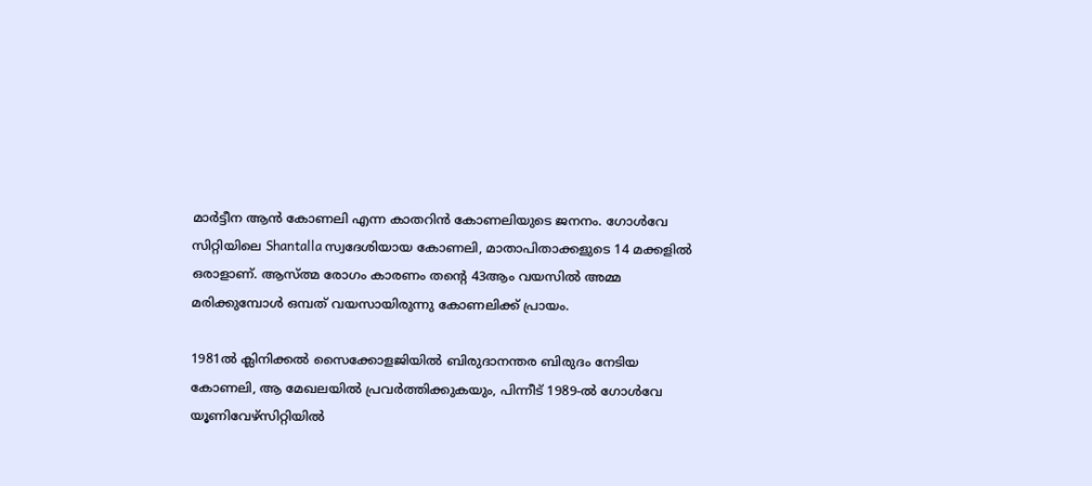മാര്‍ട്ടീന ആന്‍ കോണലി എന്ന കാതറിന്‍ കോണലിയുടെ ജനനം. ഗോള്‍വേ സിറ്റിയിലെ Shantalla സ്വദേശിയായ കോണലി, മാതാപിതാക്കളുടെ 14 മക്കളില്‍ ഒരാളാണ്. ആസ്ത്മ രോഗം കാരണം തന്റെ 43ആം വയസില്‍ അമ്മ മരിക്കുമ്പോള്‍ ഒമ്പത് വയസായിരുന്നു കോണലിക്ക് പ്രായം.

1981ല്‍ ക്ലിനിക്കല്‍ സൈക്കോളജിയില്‍ ബിരുദാനന്തര ബിരുദം നേടിയ കോണലി, ആ മേഖലയില്‍ പ്രവര്‍ത്തിക്കുകയും, പിന്നീട് 1989-ല്‍ ഗോള്‍വേ യൂണിവേഴ്‌സിറ്റിയില്‍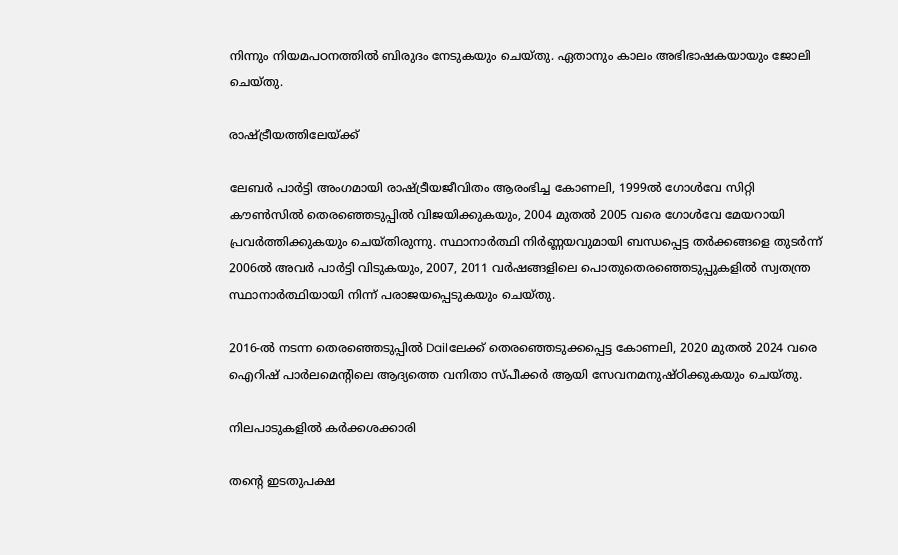നിന്നും നിയമപഠനത്തില്‍ ബിരുദം നേടുകയും ചെയ്തു. ഏതാനും കാലം അഭിഭാഷകയായും ജോലി ചെയ്തു.

രാഷ്ട്രീയത്തിലേയ്ക്ക്

ലേബര്‍ പാര്‍ട്ടി അംഗമായി രാഷ്ട്രീയജീവിതം ആരംഭിച്ച കോണലി, 1999ല്‍ ഗോള്‍വേ സിറ്റി കൗണ്‍സില്‍ തെരഞ്ഞെടുപ്പില്‍ വിജയിക്കുകയും, 2004 മുതല്‍ 2005 വരെ ഗോള്‍വേ മേയറായി പ്രവര്‍ത്തിക്കുകയും ചെയ്തിരുന്നു. സ്ഥാനാര്‍ത്ഥി നിര്‍ണ്ണയവുമായി ബന്ധപ്പെട്ട തര്‍ക്കങ്ങളെ തുടര്‍ന്ന് 2006ല്‍ അവര്‍ പാര്‍ട്ടി വിടുകയും, 2007, 2011 വര്‍ഷങ്ങളിലെ പൊതുതെരഞ്ഞെടുപ്പുകളില്‍ സ്വതന്ത്ര സ്ഥാനാര്‍ത്ഥിയായി നിന്ന് പരാജയപ്പെടുകയും ചെയ്തു.

2016-ല്‍ നടന്ന തെരഞ്ഞെടുപ്പില്‍ Dailലേക്ക് തെരഞ്ഞെടുക്കപ്പെട്ട കോണലി, 2020 മുതല്‍ 2024 വരെ ഐറിഷ് പാര്‍ലമെന്റിലെ ആദ്യത്തെ വനിതാ സ്പീക്കര്‍ ആയി സേവനമനുഷ്ഠിക്കുകയും ചെയ്തു.

നിലപാടുകളില്‍ കര്‍ക്കശക്കാരി

തന്റെ ഇടതുപക്ഷ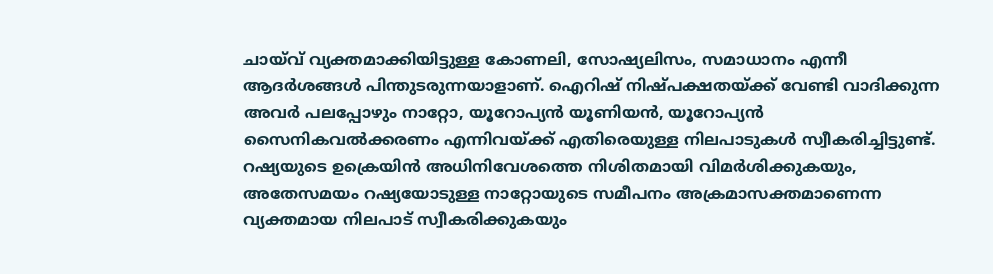ചായ്‌വ് വ്യക്തമാക്കിയിട്ടുള്ള കോണലി, സോഷ്യലിസം, സമാധാനം എന്നീ ആദര്‍ശങ്ങള്‍ പിന്തുടരുന്നയാളാണ്. ഐറിഷ് നിഷ്പക്ഷതയ്ക്ക് വേണ്ടി വാദിക്കുന്ന അവര്‍ പലപ്പോഴും നാറ്റോ, യൂറോപ്യന്‍ യൂണിയന്‍, യൂറോപ്യന്‍ സൈനികവല്‍ക്കരണം എന്നിവയ്ക്ക് എതിരെയുള്ള നിലപാടുകള്‍ സ്വീകരിച്ചിട്ടുണ്ട്. റഷ്യയുടെ ഉക്രെയിന്‍ അധിനിവേശത്തെ നിശിതമായി വിമര്‍ശിക്കുകയും, അതേസമയം റഷ്യയോടുള്ള നാറ്റോയുടെ സമീപനം അക്രമാസക്തമാണെന്ന വ്യക്തമായ നിലപാട് സ്വീകരിക്കുകയും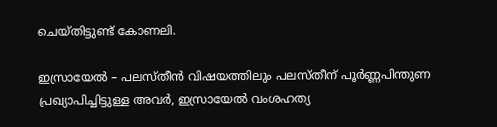ചെയ്തിട്ടുണ്ട് കോണലി.

ഇസ്രായേല്‍ – പലസ്തീന്‍ വിഷയത്തിലും പലസ്തീന് പൂര്‍ണ്ണപിന്തുണ പ്രഖ്യാപിച്ചിട്ടുള്ള അവര്‍, ഇസ്രായേല്‍ വംശഹത്യ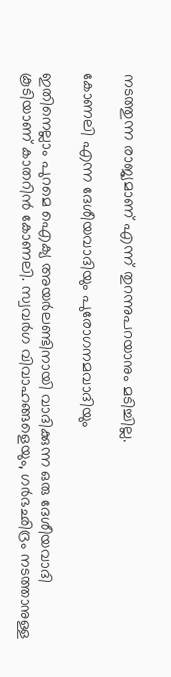നടത്തുന്ന രാജ്യമാണ് എന്ന് തുറന്നുപറയാനും മടിച്ചില്ല.

കോണലി എന്ന ദേശീയവാദിയും പുരോഗനമവാദിയും

ഇതിനെല്ലാം പുറമെ ഐക്യ അയര്‍ലണ്ടിനായി വാദിക്കുന്ന ഒരു ദേശീയവാദി കൂടിയാണ് കാതറിന്‍ കോണലി. സ്വവര്‍ഗ വിവാഹങ്ങളെയും, ഗര്‍ഭഛിദ്രം നടത്താനുള്ള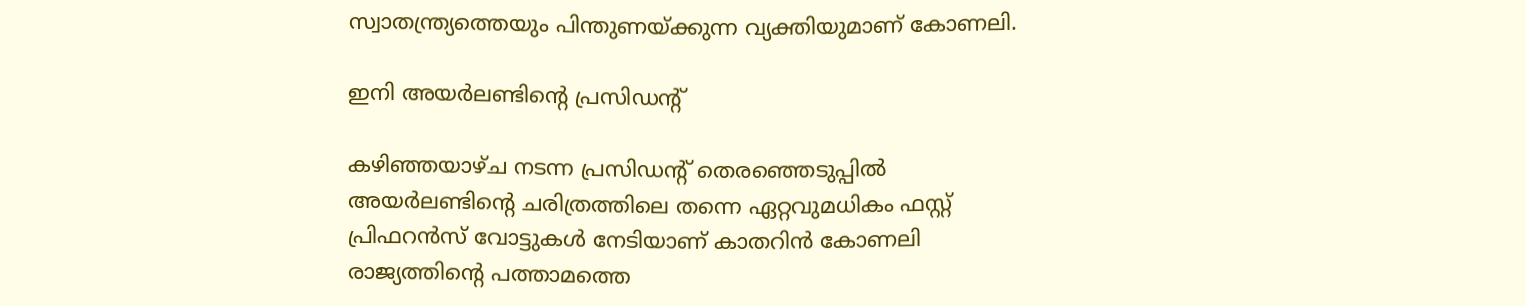സ്വാതന്ത്ര്യത്തെയും പിന്തുണയ്ക്കുന്ന വ്യക്തിയുമാണ് കോണലി.

ഇനി അയര്‍ലണ്ടിന്റെ പ്രസിഡന്റ്

കഴിഞ്ഞയാഴ്ച നടന്ന പ്രസിഡന്റ് തെരഞ്ഞെടുപ്പില്‍ അയര്‍ലണ്ടിന്റെ ചരിത്രത്തിലെ തന്നെ ഏറ്റവുമധികം ഫസ്റ്റ് പ്രിഫറന്‍സ് വോട്ടുകള്‍ നേടിയാണ് കാതറിന്‍ കോണലി രാജ്യത്തിന്റെ പത്താമത്തെ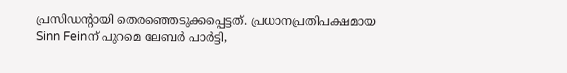പ്രസിഡന്റായി തെരഞ്ഞെടുക്കപ്പെട്ടത്. പ്രധാനപ്രതിപക്ഷമായ Sinn Feinന് പുറമെ ലേബര്‍ പാര്‍ട്ടി,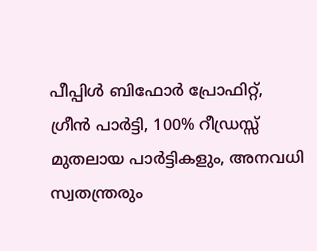പീപ്പിള്‍ ബിഫോര്‍ പ്രോഫിറ്റ്, ഗ്രീന്‍ പാര്‍ട്ടി, 100% റീഡ്രസ്സ് മുതലായ പാര്‍ട്ടികളും, അനവധി സ്വതന്ത്രരും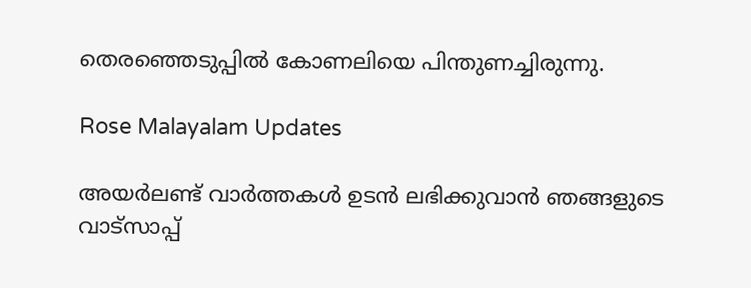തെരഞ്ഞെടുപ്പില്‍ കോണലിയെ പിന്തുണച്ചിരുന്നു.

Rose Malayalam Updates

അയർലണ്ട് വാർത്തകൾ ഉടൻ ലഭിക്കുവാൻ ഞങ്ങളുടെ വാട്സാപ്പ്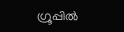ഗ്രൂപ്പിൽ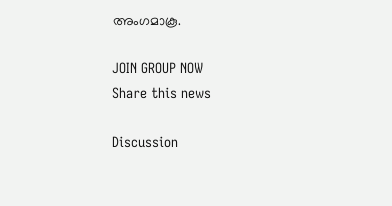അംഗമാകൂ.

JOIN GROUP NOW
Share this news

Discussion